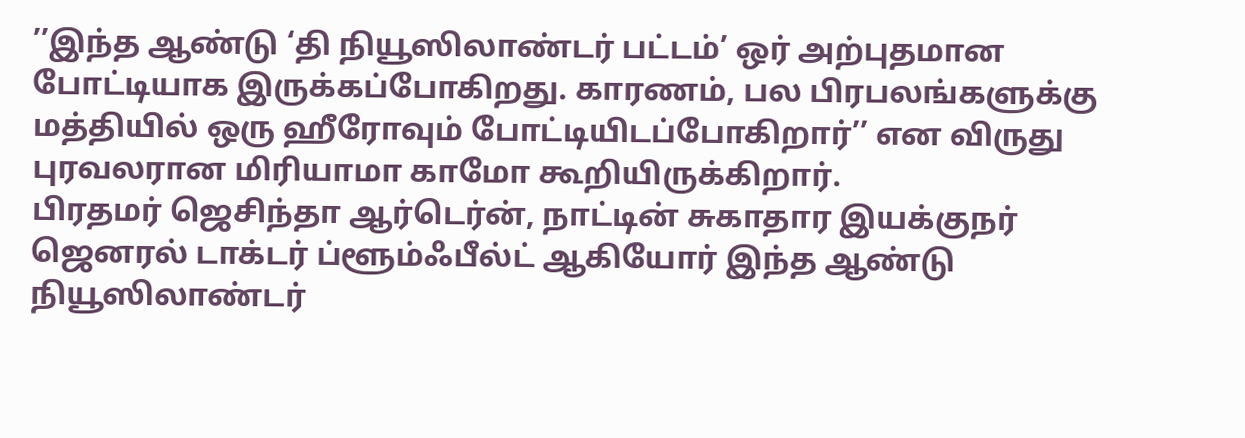’’இந்த ஆண்டு ‘தி நியூஸிலாண்டர் பட்டம்’ ஒர் அற்புதமான போட்டியாக இருக்கப்போகிறது. காரணம், பல பிரபலங்களுக்கு மத்தியில் ஒரு ஹீரோவும் போட்டியிடப்போகிறார்’’ என விருது புரவலரான மிரியாமா காமோ கூறியிருக்கிறார்.
பிரதமர் ஜெசிந்தா ஆர்டெர்ன், நாட்டின் சுகாதார இயக்குநர் ஜெனரல் டாக்டர் ப்ளூம்ஃபீல்ட் ஆகியோர் இந்த ஆண்டு நியூஸிலாண்டர்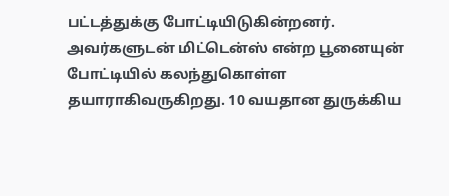பட்டத்துக்கு போட்டியிடுகின்றனர். அவர்களுடன் மிட்டென்ஸ் என்ற பூனையுன் போட்டியில் கலந்துகொள்ள தயாராகிவருகிறது. 10 வயதான துருக்கிய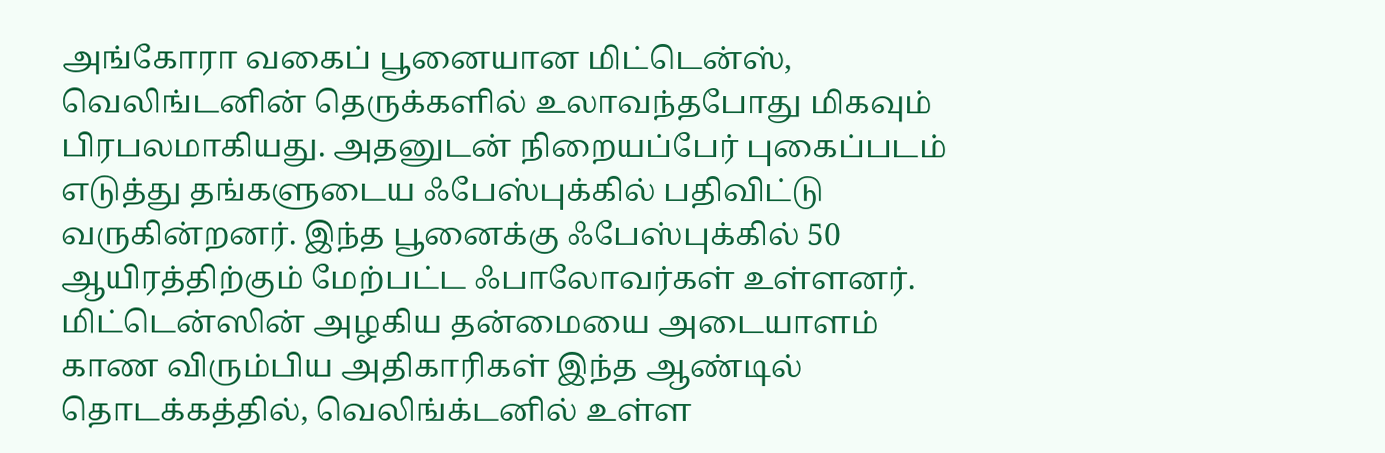அங்கோரா வகைப் பூனையான மிட்டென்ஸ், வெலிங்டனின் தெருக்களில் உலாவந்தபோது மிகவும் பிரபலமாகியது. அதனுடன் நிறையப்பேர் புகைப்படம் எடுத்து தங்களுடைய ஃபேஸ்புக்கில் பதிவிட்டு வருகின்றனர். இந்த பூனைக்கு ஃபேஸ்புக்கில் 50 ஆயிரத்திற்கும் மேற்பட்ட ஃபாலோவர்கள் உள்ளனர்.
மிட்டென்ஸின் அழகிய தன்மையை அடையாளம் காண விரும்பிய அதிகாரிகள் இந்த ஆண்டில் தொடக்கத்தில், வெலிங்க்டனில் உள்ள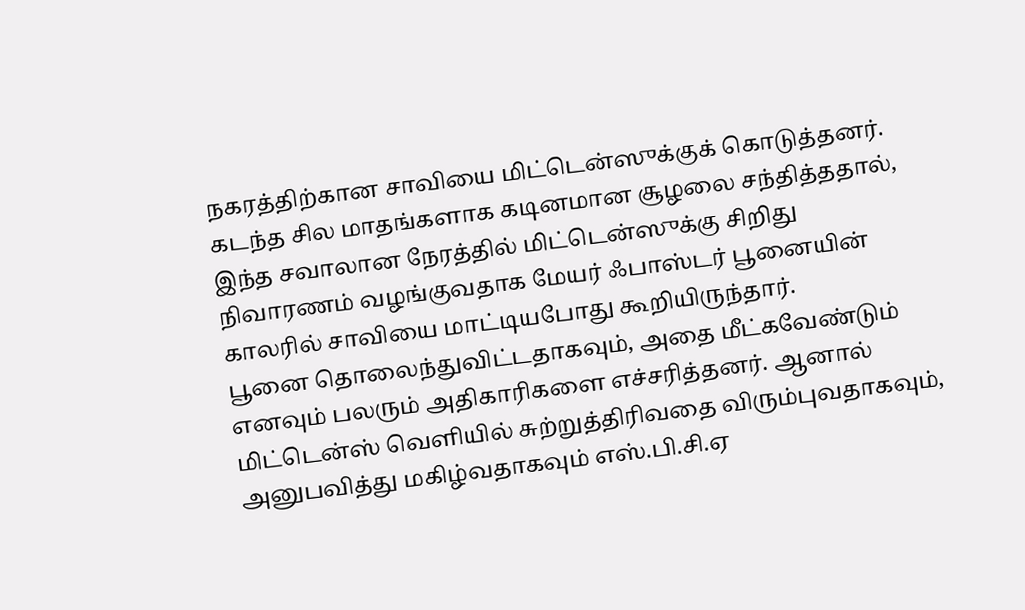நகரத்திற்கான சாவியை மிட்டென்ஸுக்குக் கொடுத்தனர். கடந்த சில மாதங்களாக கடினமான சூழலை சந்தித்ததால், இந்த சவாலான நேரத்தில் மிட்டென்ஸுக்கு சிறிது நிவாரணம் வழங்குவதாக மேயர் ஃபாஸ்டர் பூனையின் காலரில் சாவியை மாட்டியபோது கூறியிருந்தார்.
பூனை தொலைந்துவிட்டதாகவும், அதை மீட்கவேண்டும் எனவும் பலரும் அதிகாரிகளை எச்சரித்தனர். ஆனால் மிட்டென்ஸ் வெளியில் சுற்றுத்திரிவதை விரும்புவதாகவும், அனுபவித்து மகிழ்வதாகவும் எஸ்.பி.சி.ஏ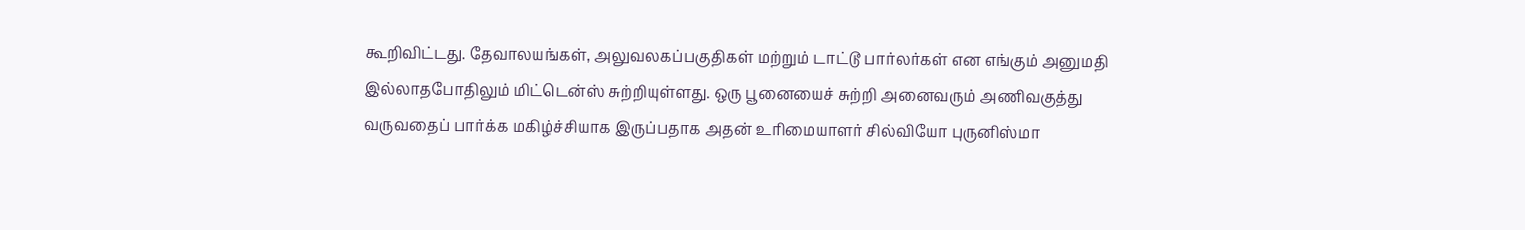கூறிவிட்டது. தேவாலயங்கள், அலுவலகப்பகுதிகள் மற்றும் டாட்டூ பார்லர்கள் என எங்கும் அனுமதி இல்லாதபோதிலும் மிட்டென்ஸ் சுற்றியுள்ளது. ஒரு பூனையைச் சுற்றி அனைவரும் அணிவகுத்து வருவதைப் பார்க்க மகிழ்ச்சியாக இருப்பதாக அதன் உரிமையாளர் சில்வியோ புருனிஸ்மா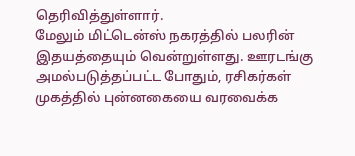தெரிவித்துள்ளார்.
மேலும் மிட்டென்ஸ் நகரத்தில் பலரின் இதயத்தையும் வென்றுள்ளது. ஊரடங்கு அமல்படுத்தப்பட்ட போதும், ரசிகர்கள் முகத்தில் புன்னகையை வரவைக்க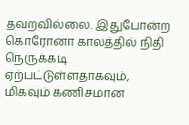தவறவில்லை. இதுபோன்ற கொரோனா காலத்தில் நிதி நெருக்கடி ஏற்பட்டுள்ளதாகவும், மிகவும் கணிசமான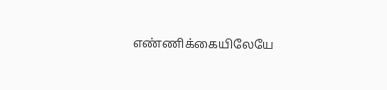எண்ணிக்கையிலேயே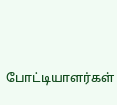போட்டியாளர்கள்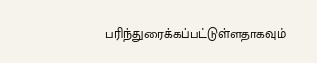பரிந்துரைக்கப்பட்டுள்ளதாகவும்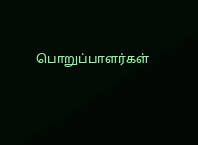பொறுப்பாளர்கள்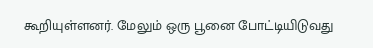கூறியுள்ளனர். மேலும் ஒரு பூனை போட்டியிடுவது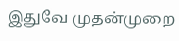இதுவே முதன்முறை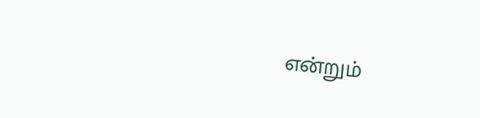என்றும்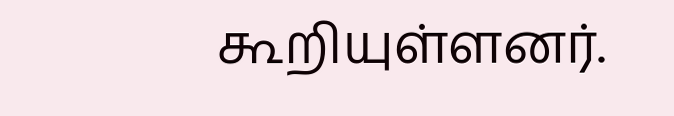கூறியுள்ளனர்.